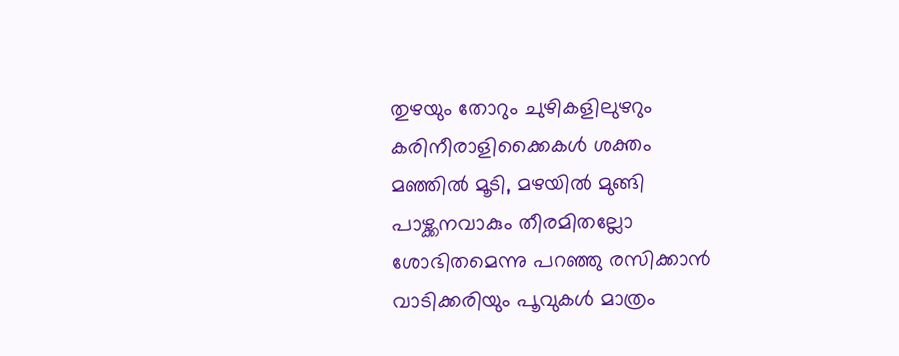തുഴയും തോറും ചുഴികളിലുഴറും
കരിനീരാളിക്കൈകൾ ശക്തം
മഞ്ഞിൽ മൂടി, മഴയിൽ മുങ്ങി
പാഴ്ക്കനവാകും തീരമിതല്ലോ
ശോഭിതമെന്നു പറഞ്ഞു രസിക്കാൻ
വാടിക്കരിയും പൂവുകൾ മാത്രം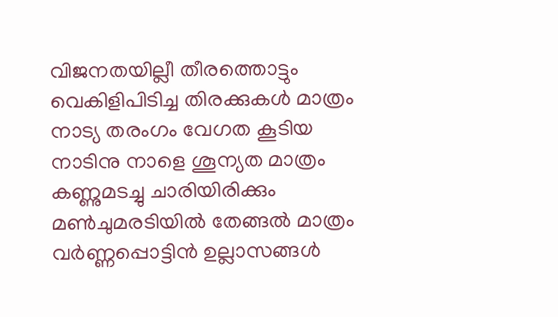വിജനതയില്ലീ തീരത്തൊട്ടും
വെകിളിപിടിച്ച തിരക്കുകൾ മാത്രം
നാട്യ തരംഗം വേഗത കൂടിയ
നാടിനു നാളെ ശൂന്യത മാത്രം
കണ്ണുമടച്ചു ചാരിയിരിക്കും
മൺചുമരടിയിൽ തേങ്ങൽ മാത്രം
വർണ്ണപ്പൊട്ടിൻ ഉല്ലാസങ്ങൾ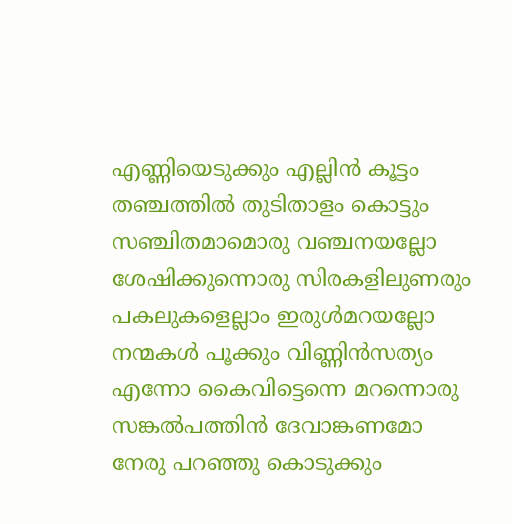എണ്ണിയെടുക്കും എല്ലിൻ കൂട്ടം
തഞ്ചത്തിൽ തുടിതാളം കൊട്ടും
സഞ്ചിതമാമൊരു വഞ്ചനയല്ലോ
ശേഷിക്കുന്നൊരു സിരകളിലുണരും
പകലുകളെല്ലാം ഇരുൾമറയല്ലോ
നന്മകൾ പൂക്കും വിണ്ണിൻസത്യം
എന്നോ കൈവിട്ടെന്നെ മറന്നൊരു
സങ്കൽപത്തിൻ ദേവാങ്കണമോ
നേരു പറഞ്ഞു കൊടുക്കും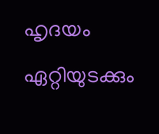ഹൃദയം
ഏറ്റിയുടക്കും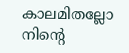കാലമിതല്ലോ
നിൻ്റെ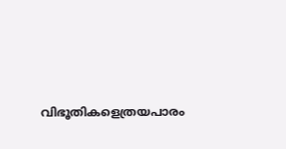വിഭൂതികളെത്രയപാരം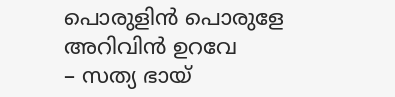പൊരുളിൻ പൊരുളേ
അറിവിൻ ഉറവേ
– സത്യ ഭായ്